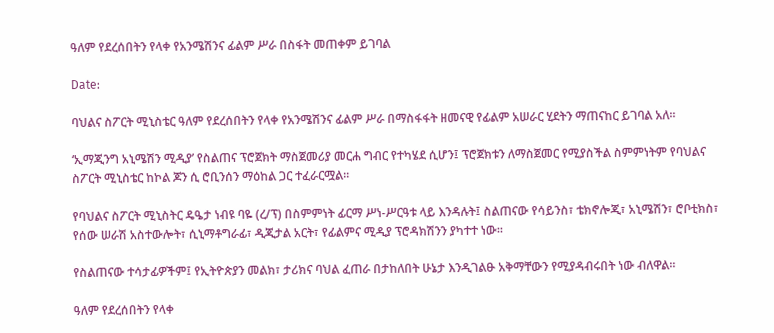ዓለም የደረሰበትን የላቀ የአንሜሽንና ፊልም ሥራ በስፋት መጠቀም ይገባል

Date:

ባህልና ስፖርት ሚኒስቴር ዓለም የደረሰበትን የላቀ የአንሜሽንና ፊልም ሥራ በማስፋፋት ዘመናዊ የፊልም አሠራር ሂደትን ማጠናከር ይገባል አለ፡፡

‘ኢማጂንግ አኒሜሽን ሚዲያ’ የስልጠና ፕሮጀክት ማስጀመሪያ መርሐ ግብር የተካሄደ ሲሆን፤ ፕሮጀክቱን ለማስጀመር የሚያስችል ስምምነትም የባህልና ስፖርት ሚኒስቴር ከኮል ጆን ሲ ሮቢንሰን ማዕከል ጋር ተፈራርሟል።

የባህልና ስፖርት ሚኒስትር ዴዔታ ነብዩ ባዬ (ረ/ፕ) በስምምነት ፊርማ ሥነ-ሥርዓቱ ላይ እንዳሉት፤ ስልጠናው የሳይንስ፣ ቴክኖሎጂ፣ አኒሜሽን፣ ሮቦቲክስ፣ የሰው ሠራሽ አስተውሎት፣ ሲኒማቶግራፊ፣ ዲጂታል አርት፣ የፊልምና ሚዲያ ፕሮዳክሽንን ያካተተ ነው፡፡

የስልጠናው ተሳታፊዎችም፤ የኢትዮጵያን መልክ፣ ታሪክና ባህል ፈጠራ በታከለበት ሁኔታ እንዲገልፁ አቅማቸውን የሚያዳብሩበት ነው ብለዋል፡፡

ዓለም የደረሰበትን የላቀ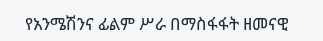የአንሜሽንና ፊልም ሥራ በማስፋፋት ዘመናዊ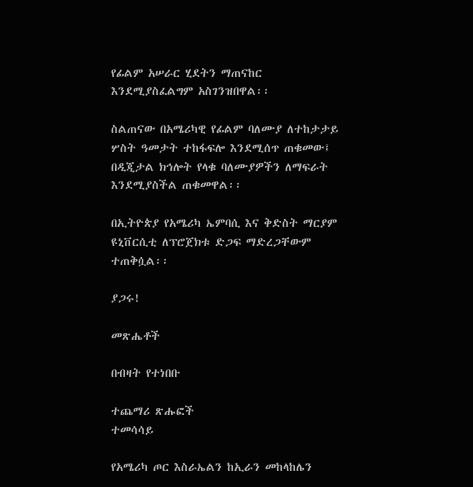የፊልም አሠራር ሂደትን ማጠናከር እንደሚያስፈልግም አስገንዝበዋል፡፡

ስልጠናው በአሜሪካዊ የፊልም ባለሙያ ለተከታታይ ሦስት ዓመታት ተከፋፍሎ እንደሚሰጥ ጠቁመው፤ በዲጂታል ክኅሎት የላቁ ባለሙያዎችን ለማፍራት እንደሚያስችል ጠቁመዋል፡፡

በኢትዮጵያ የአሜሪካ ኤምባሲ እና ቅድስት ማርያም ዩኒቨርሲቲ ለፕሮጀክቱ ድጋፍ ማድረጋቸውም ተጠቅሷል፡፡

ያጋሩ!

መጽሔቶች

በብዛት የተነበቡ

ተጨማሪ ጽሑፎች
ተመሳሳይ

የአሜሪካ ጦር እስራኤልን ከኢራን መከላከሌን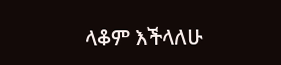ላቆም እችላለሁ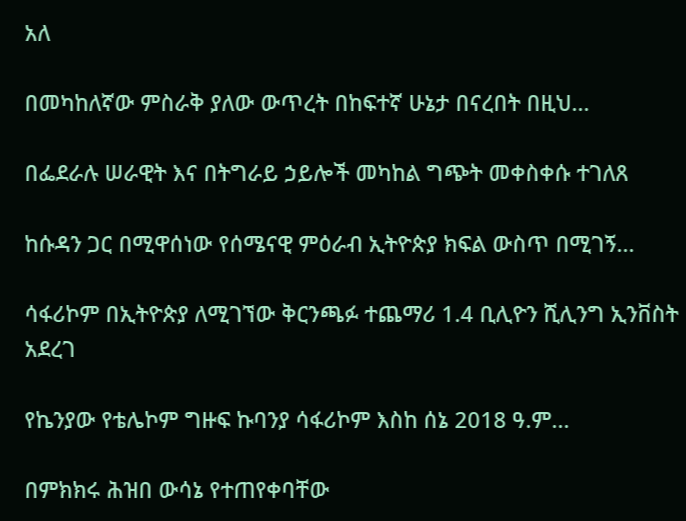አለ

በመካከለኛው ምስራቅ ያለው ውጥረት በከፍተኛ ሁኔታ በናረበት በዚህ...

በፌደራሉ ሠራዊት እና በትግራይ ኃይሎች መካከል ግጭት መቀስቀሱ ተገለጸ

ከሱዳን ጋር በሚዋሰነው የሰሜናዊ ምዕራብ ኢትዮጵያ ክፍል ውስጥ በሚገኝ...

ሳፋሪኮም በኢትዮጵያ ለሚገኘው ቅርንጫፉ ተጨማሪ 1.4 ቢሊዮን ሺሊንግ ኢንቨስት አደረገ

የኬንያው የቴሌኮም ግዙፍ ኩባንያ ሳፋሪኮም እስከ ሰኔ 2018 ዓ.ም...

በምክክሩ ሕዝበ ውሳኔ የተጠየቀባቸው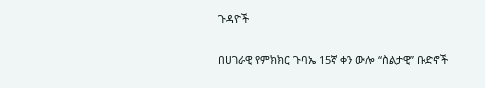ጉዳዮች

በሀገራዊ የምክክር ጉባኤ 15ኛ ቀን ውሎ “ስልታዊ” ቡድኖች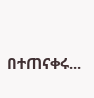በተጠናቀሩ...